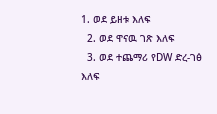1. ወደ ይዘቱ እለፍ
  2. ወደ ዋናዉ ገጽ እለፍ
  3. ወደ ተጨማሪ የDW ድረ-ገፅ እለፍ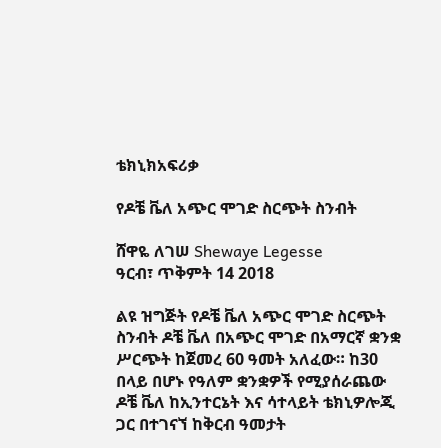ቴክኒክአፍሪቃ

የዶቼ ቬለ አጭር ሞገድ ስርጭት ስንብት

ሸዋዬ ለገሠ Shewaye Legesse
ዓርብ፣ ጥቅምት 14 2018

ልዩ ዝግጅት የዶቼ ቬለ አጭር ሞገድ ስርጭት ስንብት ዶቼ ቬለ በአጭር ሞገድ በአማርኛ ቋንቋ ሥርጭት ከጀመረ 60 ዓመት አለፈው። ከ30 በላይ በሆኑ የዓለም ቋንቋዎች የሚያሰራጨው ዶቼ ቬለ ከኢንተርኔት እና ሳተላይት ቴክኒዎሎጂ ጋር በተገናኘ ከቅርብ ዓመታት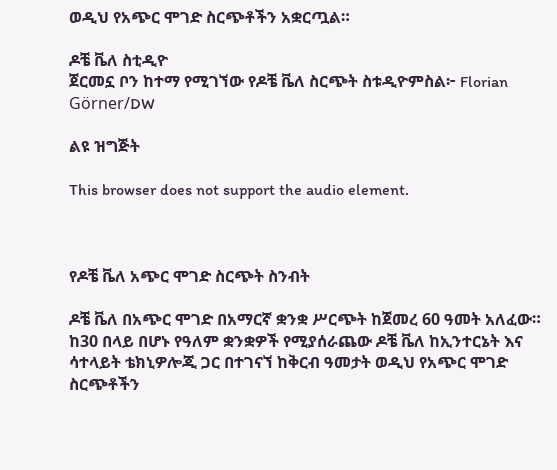ወዲህ የአጭር ሞገድ ስርጭቶችን አቋርጧል።

ዶቼ ቬለ ስቲዲዮ
ጀርመኗ ቦን ከተማ የሚገኘው የዶቼ ቬለ ስርጭት ስቱዲዮምስል፦ Florian Görner/DW

ልዩ ዝግጅት

This browser does not support the audio element.



የዶቼ ቬለ አጭር ሞገድ ስርጭት ስንብት

ዶቼ ቬለ በአጭር ሞገድ በአማርኛ ቋንቋ ሥርጭት ከጀመረ 60 ዓመት አለፈው። ከ30 በላይ በሆኑ የዓለም ቋንቋዎች የሚያሰራጨው ዶቼ ቬለ ከኢንተርኔት እና ሳተላይት ቴክኒዎሎጂ ጋር በተገናኘ ከቅርብ ዓመታት ወዲህ የአጭር ሞገድ ስርጭቶችን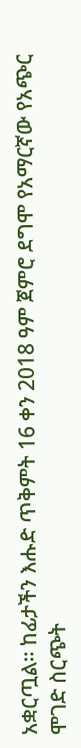አቋርጧል። ከፊታችን እሑድ ጥቅምት 16 ቀን 2018 ዓም ጀምሮ ደግሞ የአማርኛው የአጭር ሞገድ ስርጭት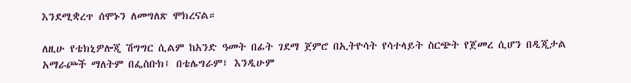እንደሚቋረጥ ሰሞኑን ለመግለጽ ሞክረናል።

ለዚሁ የቴክኒዎሎጂ ሽግግር ሲልም ከአንድ ዓመት በፊት ገደማ ጀምሮ በኢትዮሳት የሳተላይት ስርጭት የጀመረ ሲሆን በዲጂታል አማራጮች ማለትም በፌስቡክ፤ በቴሌግራም፤ እንዲሁም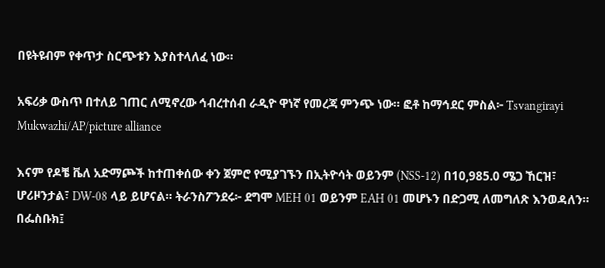በዩትዩብም የቀጥታ ስርጭቱን እያስተላለፈ ነው።

አፍሪቃ ውስጥ በተለይ ገጠር ለሚኖረው ኅብረተሰብ ራዲዮ ዋነኛ የመረጃ ምንጭ ነው። ፎቶ ከማኅደር ምስል፦ Tsvangirayi Mukwazhi/AP/picture alliance

እናም የዶቼ ቬለ አድማጮች ከተጠቀሰው ቀን ጀምሮ የሚያገኙን በኢትዮሳት ወይንም (NSS-12) በ10,985.0 ሜጋ ኸርዝ፣ ሆሪዞንታል፣ DW-08 ላይ ይሆናል። ትራንስፖንደሩ፦ ደግሞ MEH 01 ወይንም EAH 01 መሆኑን በድጋሚ ለመግለጽ እንወዳለን። በፌስቡክ፤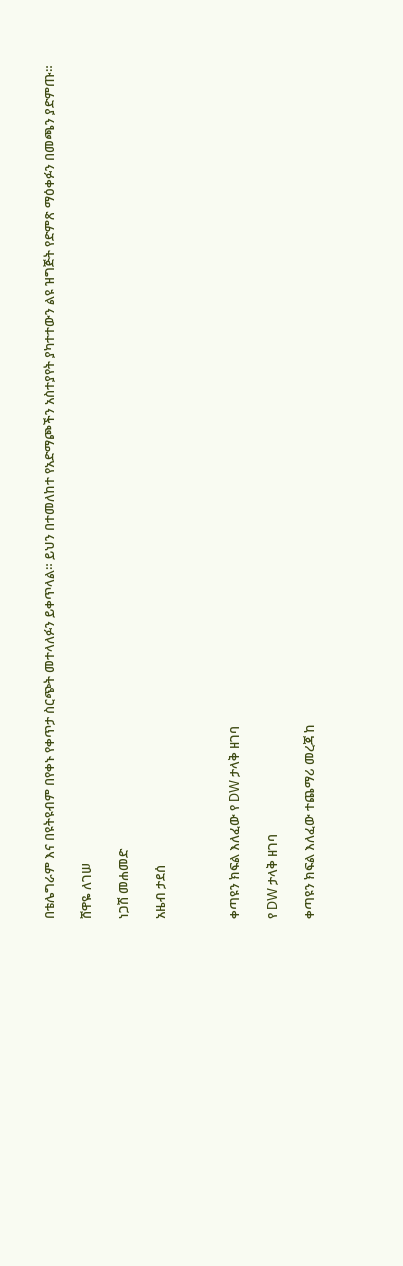በቴሌግራም እና በዩትዩብም በየቀኑ የቀጥታ ስርጭት መተላለፉን ይቀጥላል። ይህን በተመለከተ የአድማጮችን አስተያየት ያካተተውን ልዩ ዝግጅት የድምጽ ማዕቀፉን በመጫን ያድምጡ።

ሸዋዬ ለገሠ

ነጋሽ መሐመድ

አዜብ ታደሰ



ቀጣዩን ክፍል እለፈው የ DW ታላቅ ዘገባ

የ DW ታላቅ ዘገባ

ቀጣዩን ክፍል እለፈው ተጨማሪ መረጃ ከ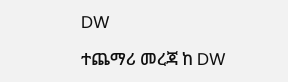DW

ተጨማሪ መረጃ ከ DW